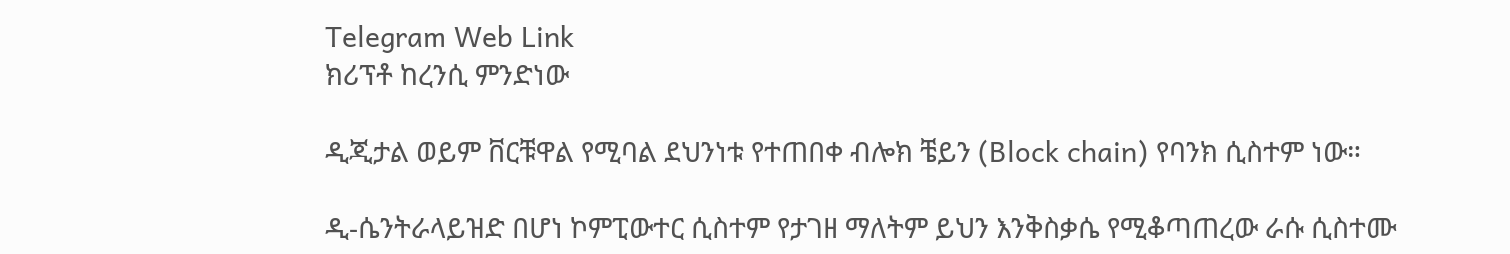Telegram Web Link
ክሪፕቶ ከረንሲ ምንድነው

ዲጂታል ወይም ቨርቹዋል የሚባል ደህንነቱ የተጠበቀ ብሎክ ቼይን (Block chain) የባንክ ሲስተም ነው።

ዲ-ሴንትራላይዝድ በሆነ ኮምፒውተር ሲስተም የታገዘ ማለትም ይህን እንቅስቃሴ የሚቆጣጠረው ራሱ ሲስተሙ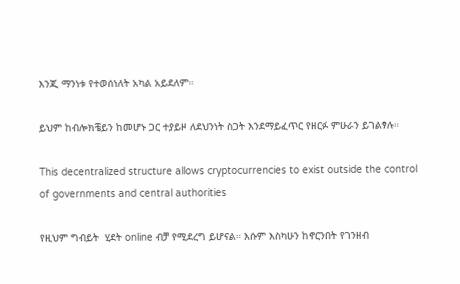እንጂ ማንነቱ የተወሰነለት አካል አይደለም።

ይህም ከብሎክቼይን ከመሆኑ ጋር ተያይዞ ለደህንነት ስጋት እንደማይፈጥር የዘርፉ ምሁራን ይገልፃሉ።

This decentralized structure allows cryptocurrencies to exist outside the control of governments and central authorities

የዚህም ግብይት  ሂደት online ብቻ የሚደረግ ይሆናል። እሱም እስካሁን ከኖርንበት የገንዘብ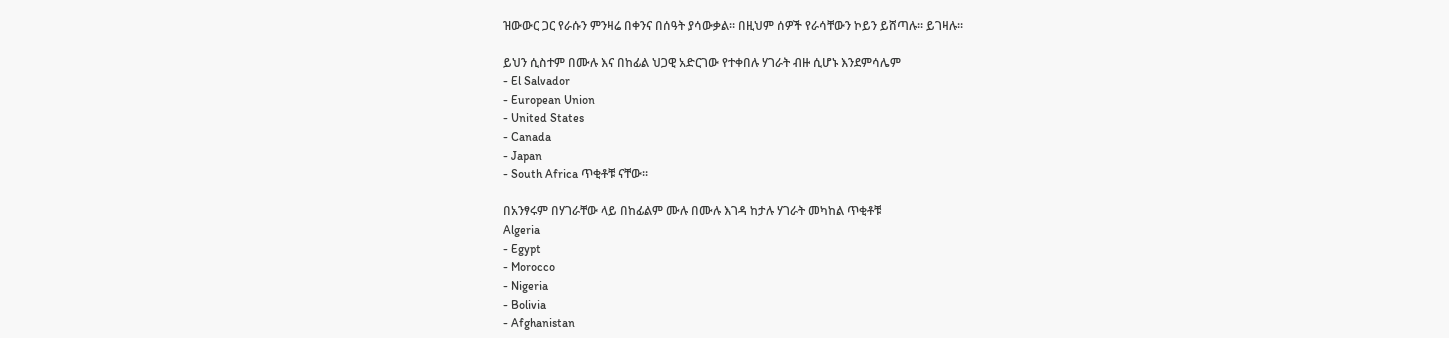ዝውውር ጋር የራሱን ምንዛሬ በቀንና በሰዓት ያሳውቃል። በዚህም ሰዎች የራሳቸውን ኮይን ይሸጣሉ። ይገዛሉ።

ይህን ሲስተም በሙሉ እና በከፊል ህጋዊ አድርገው የተቀበሉ ሃገራት ብዙ ሲሆኑ እንደምሳሌም
- El Salvador
- European Union
- United States
- Canada
- Japan
- South Africa ጥቂቶቹ ናቸው።

በአንፃሩም በሃገራቸው ላይ በከፊልም ሙሉ በሙሉ እገዳ ከታሉ ሃገራት መካከል ጥቂቶቹ
Algeria
- Egypt
- Morocco
- Nigeria
- Bolivia
- Afghanistan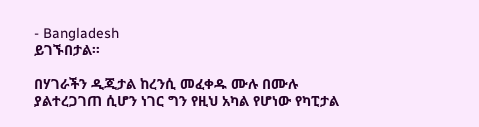- Bangladesh
ይገኙበታል።

በሃገራችን ዲጂታል ከረንሲ መፈቀዱ ሙሉ በሙሉ ያልተረጋገጠ ሲሆን ነገር ግን የዚህ አካል የሆነው የካፒታል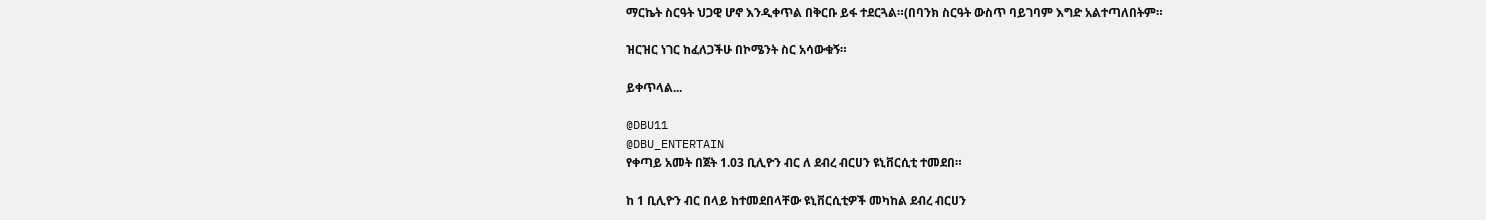ማርኬት ስርዓት ህጋዊ ሆኖ እንዲቀጥል በቅርቡ ይፋ ተደርጓል።(በባንክ ስርዓት ውስጥ ባይገባም እግድ አልተጣለበትም።

ዝርዝር ነገር ከፈለጋችሁ በኮሜንት ስር አሳውቁኝ።

ይቀጥላል...

@DBU11
@DBU_ENTERTAIN
የቀጣይ አመት በጀት 1.03 ቢሊዮን ብር ለ ደብረ ብርሀን ዩኒቨርሲቲ ተመደበ።

ከ 1 ቢሊዮን ብር በላይ ከተመደበላቸው ዩኒቨርሲቲዎች መካከል ደብረ ብርሀን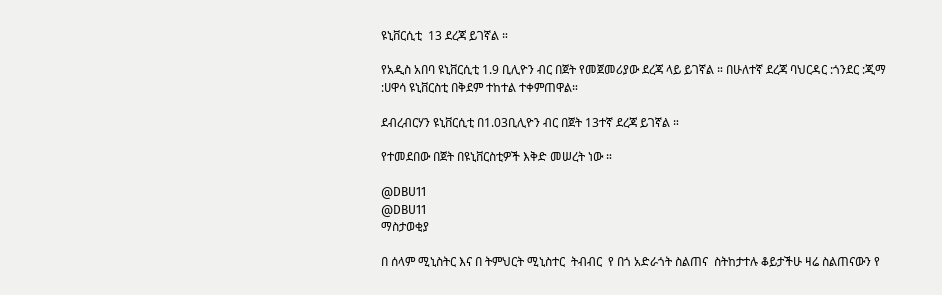ዩኒቨርሲቲ  13 ደረጃ ይገኛል ።

የአዲስ አበባ ዩኒቨርሲቲ 1.9 ቢሊዮን ብር በጀት የመጀመሪያው ደረጃ ላይ ይገኛል ። በሁለተኛ ደረጃ ባህርዳር :ጎንደር :ጂማ :ሀዋሳ ዩኒቨርስቲ በቅደም ተከተል ተቀምጠዋል።

ደብረብርሃን ዩኒቨርሲቲ በ1.03ቢሊዮን ብር በጀት 13ተኛ ደረጃ ይገኛል ።

የተመደበው በጀት በዩኒቨርስቲዎች እቅድ መሠረት ነው ።

@DBU11
@DBU11
ማስታወቂያ

በ ሰላም ሚኒስትር እና በ ትምህርት ሚኒስተር  ትብብር  የ በጎ አድራጎት ስልጠና  ስትከታተሉ ቆይታችሁ ዛሬ ስልጠናውን የ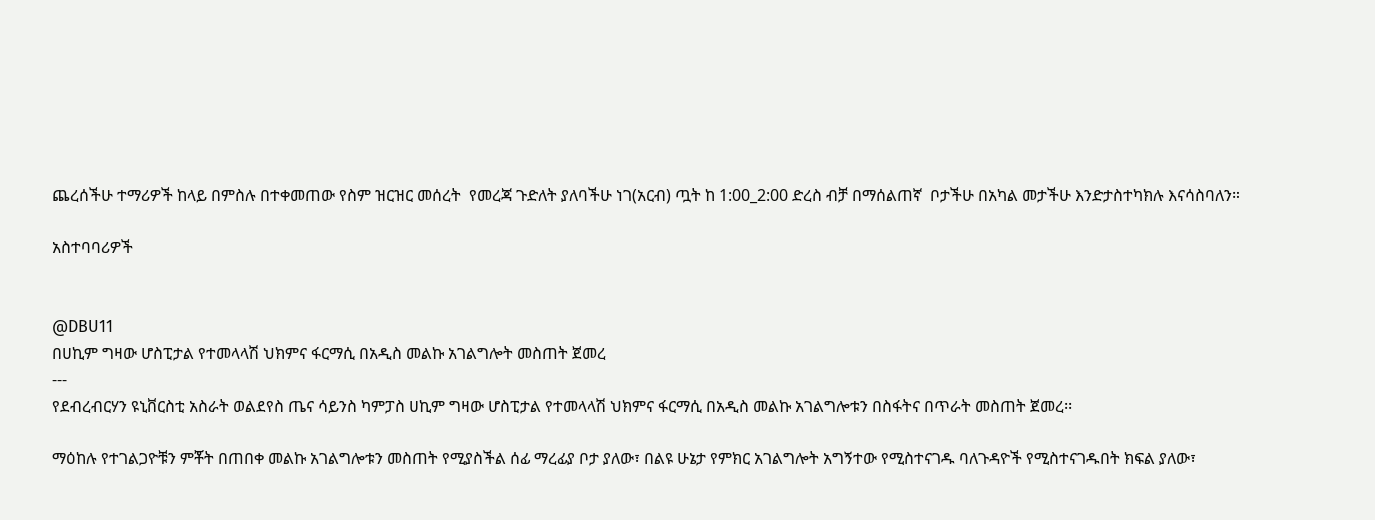ጨረሰችሁ ተማሪዎች ከላይ በምስሉ በተቀመጠው የስም ዝርዝር መሰረት  የመረጃ ጉድለት ያለባችሁ ነገ(አርብ) ጧት ከ 1:00_2:00 ድረስ ብቻ በማሰልጠኛ  ቦታችሁ በአካል መታችሁ እንድታስተካክሉ እናሳስባለን።

አስተባባሪዎች


@DBU11
በሀኪም ግዛው ሆስፒታል የተመላላሽ ህክምና ፋርማሲ በአዲስ መልኩ አገልግሎት መስጠት ጀመረ
---
የደብረብርሃን ዩኒቨርስቲ አስራት ወልደየስ ጤና ሳይንስ ካምፓስ ሀኪም ግዛው ሆስፒታል የተመላላሽ ህክምና ፋርማሲ በአዲስ መልኩ አገልግሎቱን በስፋትና በጥራት መስጠት ጀመረ፡፡

ማዕከሉ የተገልጋዮቹን ምቾት በጠበቀ መልኩ አገልግሎቱን መስጠት የሚያስችል ሰፊ ማረፊያ ቦታ ያለው፣ በልዩ ሁኔታ የምክር አገልግሎት አግኝተው የሚስተናገዱ ባለጉዳዮች የሚስተናገዱበት ክፍል ያለው፣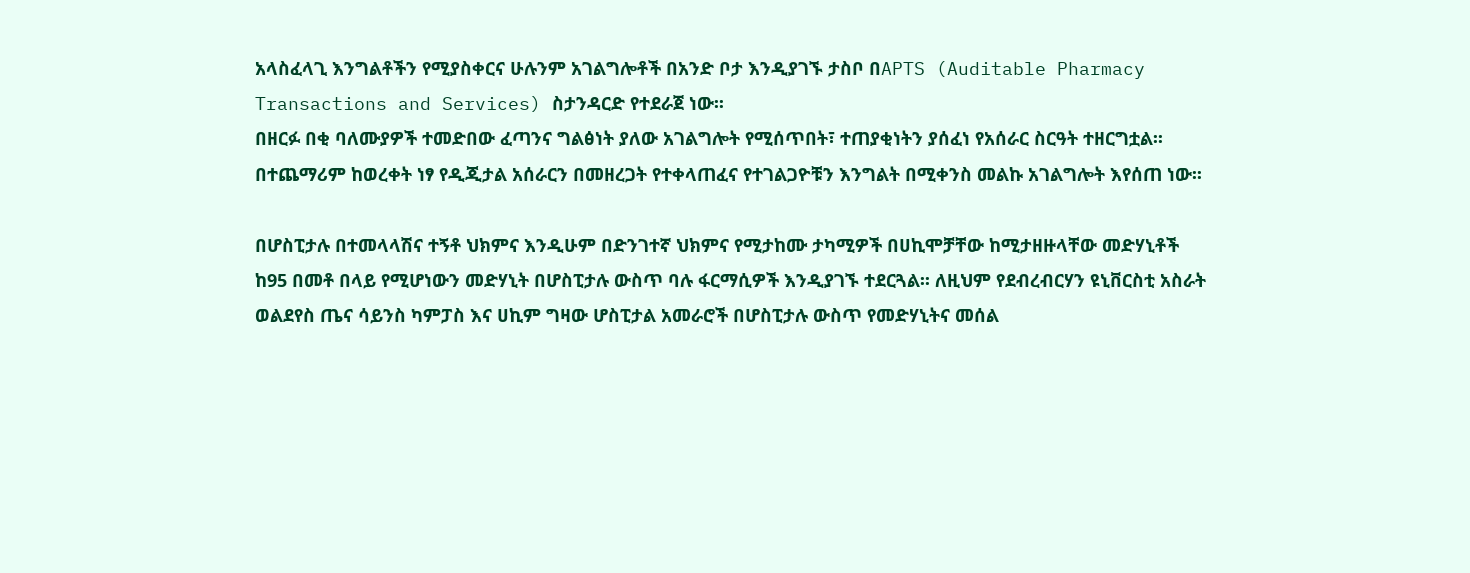አላስፈላጊ እንግልቶችን የሚያስቀርና ሁሉንም አገልግሎቶች በአንድ ቦታ እንዲያገኙ ታስቦ በAPTS (Auditable Pharmacy Transactions and Services) ስታንዳርድ የተደራጀ ነው፡፡
በዘርፉ በቂ ባለሙያዎች ተመድበው ፈጣንና ግልፅነት ያለው አገልግሎት የሚሰጥበት፣ ተጠያቂነትን ያሰፈነ የአሰራር ስርዓት ተዘርግቷል፡፡ በተጨማሪም ከወረቀት ነፃ የዲጂታል አሰራርን በመዘረጋት የተቀላጠፈና የተገልጋዮቹን እንግልት በሚቀንስ መልኩ አገልግሎት እየሰጠ ነው፡፡

በሆስፒታሉ በተመላላሽና ተኝቶ ህክምና እንዲሁም በድንገተኛ ህክምና የሚታከሙ ታካሚዎች በሀኪሞቻቸው ከሚታዘዙላቸው መድሃኒቶች ከ95 በመቶ በላይ የሚሆነውን መድሃኒት በሆስፒታሉ ውስጥ ባሉ ፋርማሲዎች እንዲያገኙ ተደርጓል፡፡ ለዚህም የደብረብርሃን ዩኒቨርስቲ አስራት ወልደየስ ጤና ሳይንስ ካምፓስ እና ሀኪም ግዛው ሆስፒታል አመራሮች በሆስፒታሉ ውስጥ የመድሃኒትና መሰል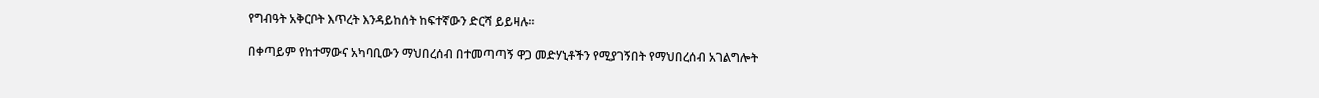የግብዓት አቅርቦት እጥረት እንዳይከሰት ከፍተኛውን ድርሻ ይይዛሉ፡፡

በቀጣይም የከተማውና አካባቢውን ማህበረሰብ በተመጣጣኝ ዋጋ መድሃኒቶችን የሚያገኝበት የማህበረሰብ አገልግሎት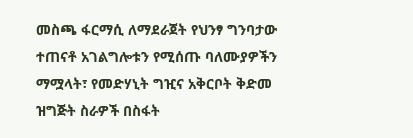መስጫ ፋርማሲ ለማደራጀት የህንፃ ግንባታው ተጠናቶ አገልግሎቱን የሚሰጡ ባለሙያዎችን ማሟላት፣ የመድሃኒት ግዢና አቅርቦት ቅድመ ዝግጅት ስራዎች በስፋት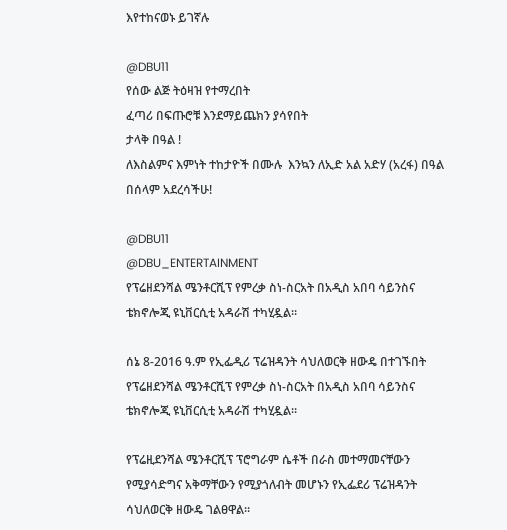እየተከናወኑ ይገኛሉ

@DBU11
የሰው ልጅ ትዕዛዝ የተማረበት
ፈጣሪ በፍጡሮቹ እንደማይጨክን ያሳየበት
ታላቅ በዓል !
ለእስልምና እምነት ተከታዮች በሙሉ  እንኳን ለኢድ አል አድሃ (አረፋ) በዓል በሰላም አደረሳችሁ!

@DBU11
@DBU_ENTERTAINMENT
የፕሬዘደንሻል ሜንቶርሺፕ የምረቃ ስነ-ስርአት በአዲስ አበባ ሳይንስና ቴክኖሎጂ ዩኒቨርሲቲ አዳራሽ ተካሂዷል።

ሰኔ 8-2016 ዓ.ም የኢፌዲሪ ፕሬዝዳንት ሳህለወርቅ ዘውዴ በተገኙበት የፕሬዘደንሻል ሜንቶርሺፕ የምረቃ ስነ-ስርአት በአዲስ አበባ ሳይንስና ቴክኖሎጂ ዩኒቨርሲቲ አዳራሽ ተካሂዷል።

የፕሬዚደንሻል ሜንቶርሺፕ ፕሮግራም ሴቶች በራስ መተማመናቸውን የሚያሳድግና አቅማቸውን የሚያጎለብት መሆኑን የኢፌደሪ ፕሬዝዳንት ሳህለወርቅ ዘውዴ ገልፀዋል።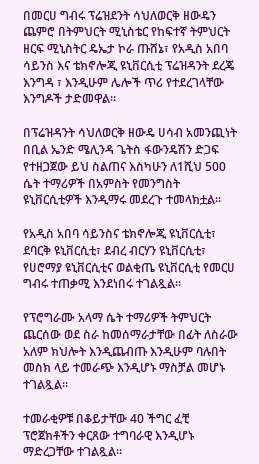በመርሀ ግብሩ ፕሬዝደንት ሳህለወርቅ ዘውዴን ጨምሮ በትምህርት ሚኒስቴር የከፍተኛ ትምህርት ዘርፍ ሚኒስትር ዴኤታ ኮራ ጡሸኔ፣ የአዲስ አበባ ሳይንስ እና ቴክኖሎጂ ዩኒቨርሲቲ ፕሬዝዳንት ደረጄ እንግዳ ፣ እንዲሁም ሌሎች ጥሪ የተደረገላቸው እንግዶች ታድመዋል።

በፕሬዝዳንት ሳህለወርቅ ዘውዴ ሀሳብ አመንጪነት በቢል ኤንድ ሜሊንዳ ጌትስ ፋውንዴሽን ድጋፍ የተዘጋጀው ይህ ስልጠና እስካሁን ለ1ሺህ 500 ሴት ተማሪዎች በአምስት የመንግስት ዩኒቨርሲቲዎች እንዲማሩ መደረጉ ተመላክቷል።

የአዲስ አበባ ሳይንስና ቴክኖሎጂ ዩኒቨርሲቲ፣ ደባርቅ ዩኒቨርሲቲ፣ ደብረ ብርሃን ዩኒቨርሲቲ፣ የሀሮማያ ዩኒቨርሲቲና ወልቂጤ ዩኒቨርሲቲ የመርሀ ግብሩ ተጠቃሚ እንደነበሩ ተገልጿል።

የፕሮግራሙ አላማ ሴት ተማሪዎች ትምህርት ጨርሰው ወደ ስራ ከመሰማራታቸው በፊት ለስራው አለም ክህሎት እንዲጨብጡ እንዲሁም ባሉበት መስክ ላይ ተመራጭ እንዲሆኑ ማስቻል መሆኑ ተገልጿል።

ተመራቂዎቹ በቆይታቸው 40 ችግር ፈቺ ፕሮጀክቶችን ቀርጸው ተግባራዊ እንዲሆኑ ማድረጋቸው ተገልጿል።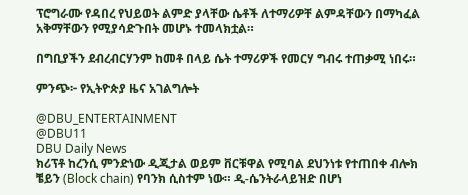ፕሮግራሙ የዳበረ የህይወት ልምድ ያላቸው ሴቶች ለተማሪዎቸ ልምዳቸውን በማካፈል አቅማቸውን የሚያሳድጉበት መሆኑ ተመላክቷል።

በግቢያችን ደብረብርሃንም ከመቶ በላይ ሴት ተማሪዎች የመርሃ ግብሩ ተጠቃሚ ነበሩ።

ምንጭ፦ የኢትዮጵያ ዜና አገልግሎት

@DBU_ENTERTAINMENT
@DBU11
DBU Daily News
ክሪፕቶ ከረንሲ ምንድነው ዲጂታል ወይም ቨርቹዋል የሚባል ደህንነቱ የተጠበቀ ብሎክ ቼይን (Block chain) የባንክ ሲስተም ነው። ዲ-ሴንትራላይዝድ በሆነ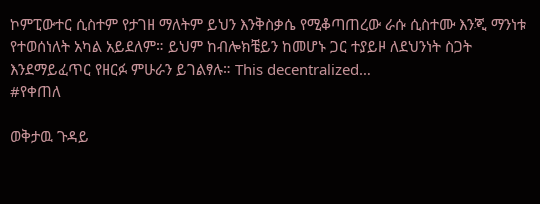ኮምፒውተር ሲስተም የታገዘ ማለትም ይህን እንቅስቃሴ የሚቆጣጠረው ራሱ ሲስተሙ እንጂ ማንነቱ የተወሰነለት አካል አይደለም። ይህም ከብሎክቼይን ከመሆኑ ጋር ተያይዞ ለደህንነት ስጋት እንደማይፈጥር የዘርፉ ምሁራን ይገልፃሉ። This decentralized…
#የቀጠለ

ወቅታዉ ጉዳይ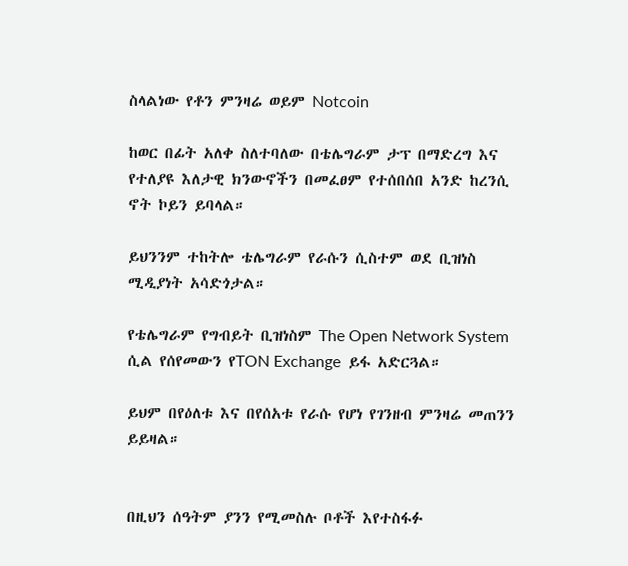ስላልነው የቶን ምንዛሬ ወይም Notcoin

ከወር በፊት አለቀ ስለተባለው በቴሌግራም ታፕ በማድረግ እና የተለያዩ እለታዊ ክንውኖችን በመፈፀም የተሰበሰበ አንድ ከረንሲ ኖት ኮይን ይባላል።

ይህንንም ተከትሎ ቴሌግራም የራሱን ሲስተም ወደ ቢዝነስ ሚዲያነት አሳድጎታል።

የቴሌግራም የግብይት ቢዝነስም The Open Network System ሲል የሰየመውን የTON Exchange  ይፋ አድርጓል።

ይህም በየዕለቱ እና በየሰአቱ የራሱ የሆነ የገንዘብ ምንዛሬ መጠንን ይይዛል።


በዚህን ሰዓትም ያንን የሚመስሉ ቦቶች እየተስፋፉ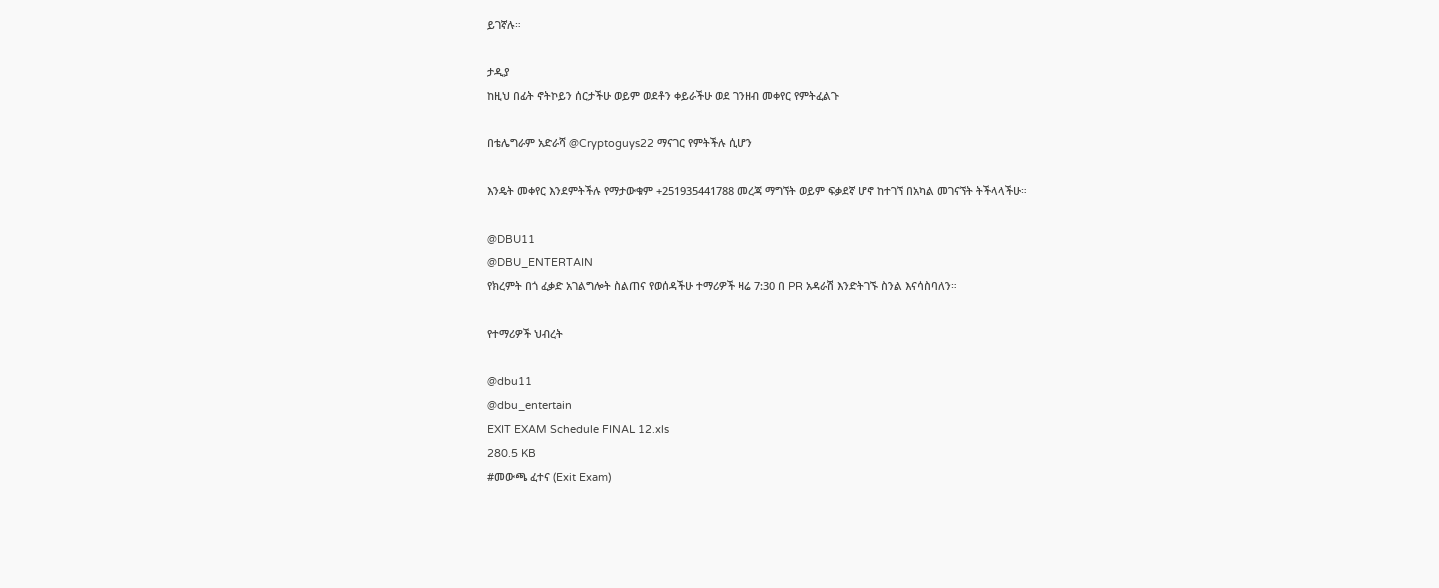ይገኛሉ።

ታዲያ
ከዚህ በፊት ኖትኮይን ሰርታችሁ ወይም ወደቶን ቀይራችሁ ወደ ገንዘብ መቀየር የምትፈልጉ

በቴሌግራም አድራሻ @Cryptoguys22 ማናገር የምትችሉ ሲሆን

እንዴት መቀየር እንደምትችሉ የማታውቁም +251935441788 መረጃ ማግኘት ወይም ፍቃደኛ ሆኖ ከተገኘ በአካል መገናኘት ትችላላችሁ።

@DBU11
@DBU_ENTERTAIN
የክረምት በጎ ፈቃድ አገልግሎት ስልጠና የወሰዳችሁ ተማሪዎች ዛሬ 7:30 በ PR አዳራሽ እንድትገኙ ስንል እናሳስባለን።

የተማሪዎች ህብረት

@dbu11
@dbu_entertain
EXIT EXAM Schedule FINAL 12.xls
280.5 KB
#መውጫ ፈተና (Exit Exam)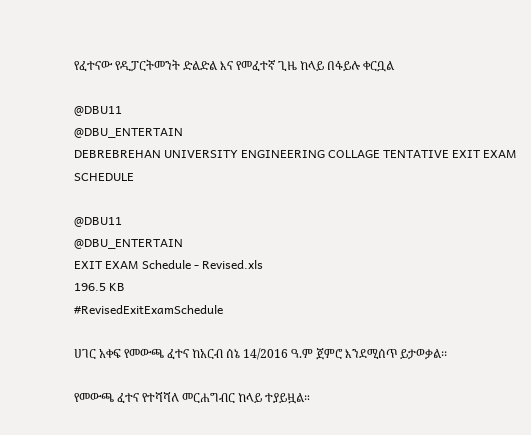የፈተናው የዲፓርትመንት ድልድል እና የመፈተኛ ጊዜ ከላይ በፋይሉ ቀርቧል

@DBU11
@DBU_ENTERTAIN
DEBREBREHAN UNIVERSITY ENGINEERING COLLAGE TENTATIVE EXIT EXAM SCHEDULE

@DBU11
@DBU_ENTERTAIN
EXIT EXAM Schedule - Revised.xls
196.5 KB
#RevisedExitExamSchedule

ሀገር አቀፍ የመውጫ ፈተና ከአርብ ሰኔ 14/2016 ዓ.ም ጀምሮ እንደሚሰጥ ይታወቃል፡፡

የመውጫ ፈተና የተሻሻለ መርሐግብር ከላይ ተያይዟል።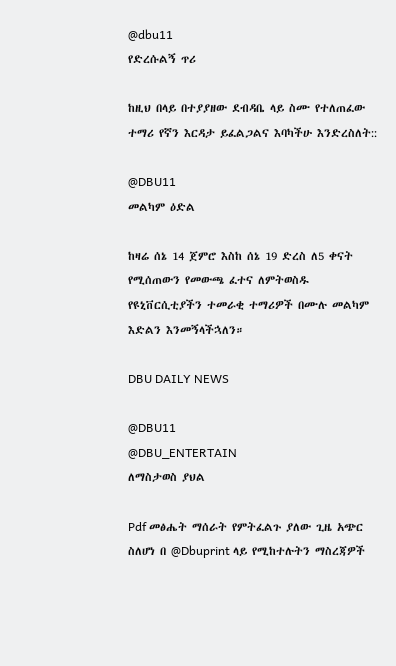@dbu11
የድረሱልኝ ጥሪ

ከዚህ በላይ በተያያዘው ደብዳቤ ላይ ስሙ የተለጠፈው ተማሪ የኛን እርዳታ ይፈልጋልና እባካችሁ እንድረስለት::

@DBU11
መልካም ዕድል

ከዛሬ ሰኔ 14 ጀምሮ እስከ ሰኔ 19 ድረስ ለ5 ቀናት የሚሰጠውን የመውጫ ፈተና ለምትወስዱ የዩኒቨርሲቲያችን ተመራቂ ተማሪዎች በሙሉ መልካም እድልን እንመኝላችኋለን።

DBU DAILY NEWS

@DBU11
@DBU_ENTERTAIN
ለማስታወስ ያህል

Pdf መፅሔት ማሰራት የምትፈልጉ ያለው ጊዜ አጭር ስለሆነ በ @Dbuprint ላይ የሚከተሉትን ማስረጃዎች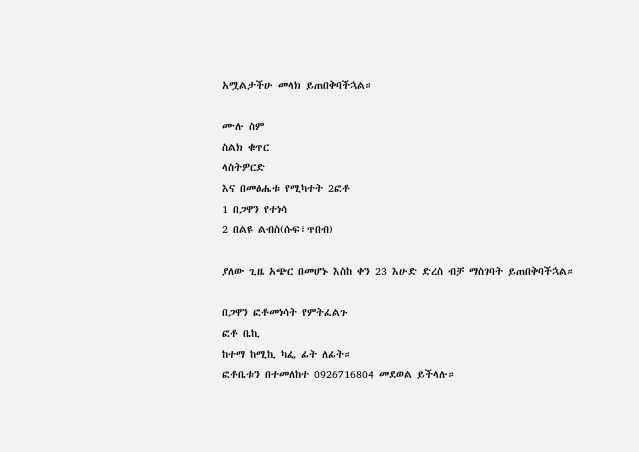አሟልታችሁ መላክ ይጠበቅባችኋል።

ሙሉ ስም
ስልክ ቁጥር
ላስትዎርድ
እና በመፅሔቱ የሚካተት 2ፎቶ
1 በጋዋን የተነሳ
2 በልዩ ልብስ(ሱፍ፣ጥበብ)

ያለው ጊዜ አጭር በመሆኑ እስከ ቀን 23 እሁድ ድረስ ብቻ ማስገባት ይጠበቅባችኋል።

በጋዋን ፎቶመነሳት የምትፈልጉ
ፎቶ ቤኪ
ከተማ ከሚኪ ካፌ ፊት ለፊት።
ፎቶቤቱን በተመለከተ 0926716804 መደወል ይችላሉ።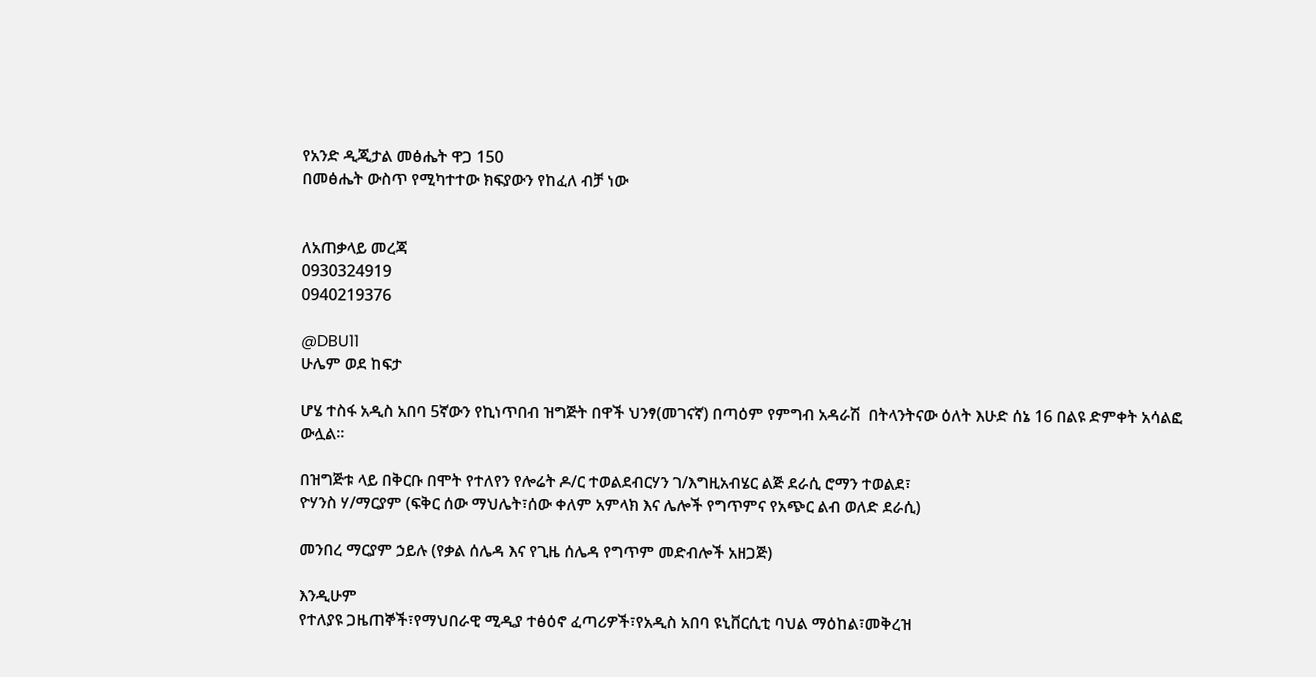የአንድ ዲጂታል መፅሔት ዋጋ 150
በመፅሔት ውስጥ የሚካተተው ክፍያውን የከፈለ ብቻ ነው


ለአጠቃላይ መረጃ
0930324919
0940219376

@DBU11
ሁሌም ወደ ከፍታ

ሆሄ ተስፋ አዲስ አበባ 5ኛውን የኪነጥበብ ዝግጅት በዋች ህንፃ(መገናኛ) በጣዕም የምግብ አዳራሽ  በትላንትናው ዕለት እሁድ ሰኔ 16 በልዩ ድምቀት አሳልፎ ውሏል።

በዝግጅቱ ላይ በቅርቡ በሞት የተለየን የሎሬት ዶ/ር ተወልደብርሃን ገ/እግዚአብሄር ልጅ ደራሲ ሮማን ተወልደ፣
ዮሃንስ ሃ/ማርያም (ፍቅር ሰው ማህሌት፣ሰው ቀለም አምላክ እና ሌሎች የግጥምና የአጭር ልብ ወለድ ደራሲ)

መንበረ ማርያም ኃይሉ (የቃል ሰሌዳ እና የጊዜ ሰሌዳ የግጥም መድብሎች አዘጋጅ)

እንዲሁም
የተለያዩ ጋዜጠኞች፣የማህበራዊ ሚዲያ ተፅዕኖ ፈጣሪዎች፣የአዲስ አበባ ዩኒቨርሲቲ ባህል ማዕከል፣መቅረዝ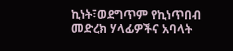ኪነት፣ወደግጥም የኪነጥበብ መድረክ ሃላፊዎችና አባላት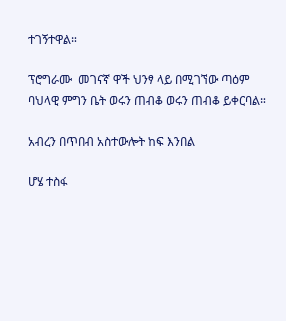ተገኝተዋል።

ፕሮግራሙ  መገናኛ ዋች ህንፃ ላይ በሚገኘው ጣዕም ባህላዊ ምግን ቤት ወሩን ጠብቆ ወሩን ጠብቆ ይቀርባል።

አብረን በጥበብ አስተውሎት ከፍ እንበል

ሆሄ ተስፋ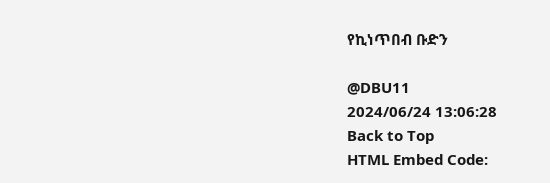የኪነጥበብ ቡድን

@DBU11
2024/06/24 13:06:28
Back to Top
HTML Embed Code: